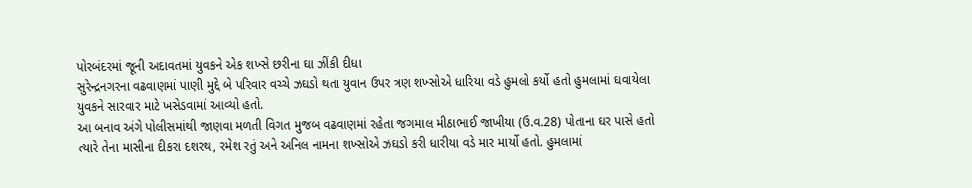પોરબંદરમાં જૂની અદાવતમાં યુવકને એક શખ્સે છરીના ઘા ઝીંકી દીધા
સુરેન્દ્રનગરના વઢવાણમાં પાણી મુદ્દે બે પરિવાર વચ્ચે ઝઘડો થતા યુવાન ઉપર ત્રણ શખ્સોએ ધારિયા વડે હુમલો કર્યો હતો હુમલામાં ઘવાયેલા યુવકને સારવાર માટે ખસેડવામાં આવ્યો હતો.
આ બનાવ અંગે પોલીસમાંથી જાણવા મળતી વિગત મુજબ વઢવાણમાં રહેતા જગમાલ મીઠાભાઈ જાખીયા (ઉ.વ.28) પોતાના ઘર પાસે હતો ત્યારે તેના માસીના દીકરા દશરથ, રમેશ રતું અને અનિલ નામના શખ્સોએ ઝઘડો કરી ધારીયા વડે માર માર્યો હતો. હુમલામાં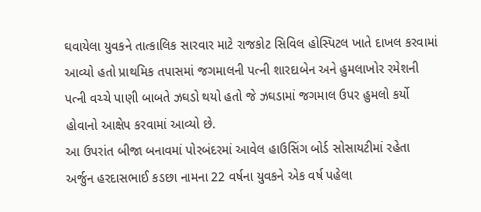ઘવાયેલા યુવકને તાત્કાલિક સારવાર માટે રાજકોટ સિવિલ હોસ્પિટલ ખાતે દાખલ કરવામાં આવ્યો હતો પ્રાથમિક તપાસમાં જગમાલની પત્ની શારદાબેન અને હુમલાખોર રમેશની પત્ની વચ્ચે પાણી બાબતે ઝઘડો થયો હતો જે ઝઘડામાં જગમાલ ઉપર હુમલો કર્યો હોવાનો આક્ષેપ કરવામાં આવ્યો છે.
આ ઉપરાંત બીજા બનાવમાં પોરબંદરમાં આવેલ હાઉસિંગ બોર્ડ સોસાયટીમાં રહેતા અર્જુન હરદાસભાઈ કડછા નામના 22 વર્ષના યુવકને એક વર્ષ પહેલા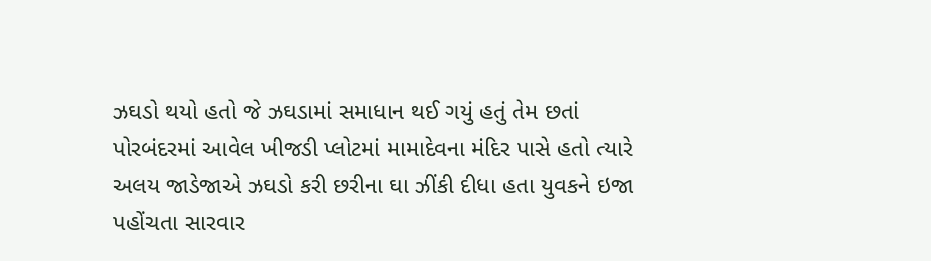ઝઘડો થયો હતો જે ઝઘડામાં સમાધાન થઈ ગયું હતું તેમ છતાં પોરબંદરમાં આવેલ ખીજડી પ્લોટમાં મામાદેવના મંદિર પાસે હતો ત્યારે અલય જાડેજાએ ઝઘડો કરી છરીના ઘા ઝીંકી દીધા હતા યુવકને ઇજા પહોંચતા સારવાર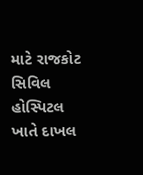માટે રાજકોટ સિવિલ હોસ્પિટલ ખાતે દાખલ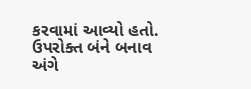કરવામાં આવ્યો હતો. ઉપરોક્ત બંને બનાવ અંગે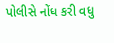પોલીસે નોંધ કરી વધુ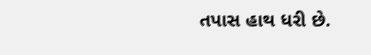તપાસ હાથ ધરી છે.